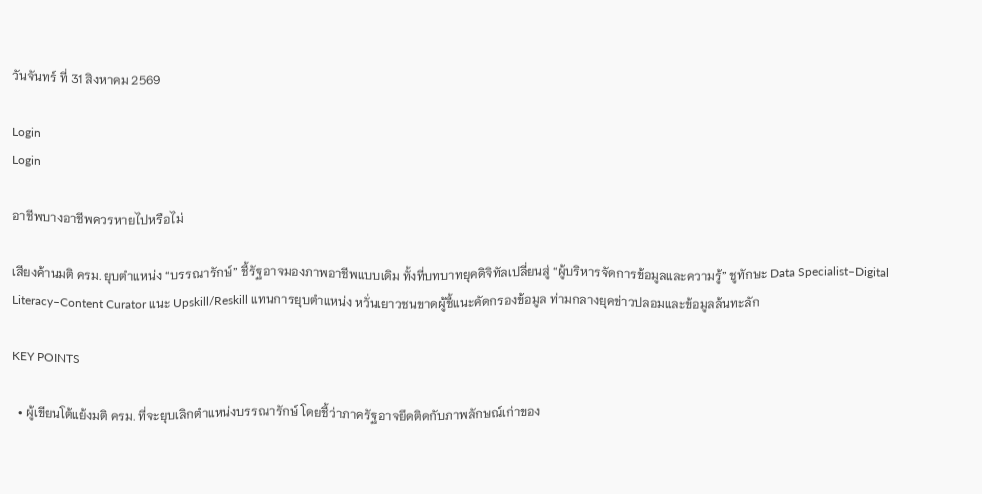วันจันทร์ ที่ 31 สิงหาคม 2569

Login
Login

อาชีพบางอาชีพควรหายไปหรือไม่

เสียงค้านมติ ครม. ยุบตำแหน่ง “บรรณารักษ์” ชี้รัฐอาจมองภาพอาชีพแบบเดิม ทั้งที่บทบาทยุคดิจิทัลเปลี่ยนสู่ “ผู้บริหารจัดการข้อมูลและความรู้” ชูทักษะ Data Specialist–Digital Literacy–Content Curator แนะ Upskill/Reskill แทนการยุบตำแหน่ง หวั่นเยาวชนขาดผู้ชี้แนะคัดกรองข้อมูล ท่ามกลางยุคข่าวปลอมและข้อมูลล้นทะลัก

KEY POINTS

  • ผู้เขียนโต้แย้งมติ ครม. ที่จะยุบเลิกตำแหน่งบรรณารักษ์ โดยชี้ว่าภาครัฐอาจยึดติดกับภาพลักษณ์เก่าของ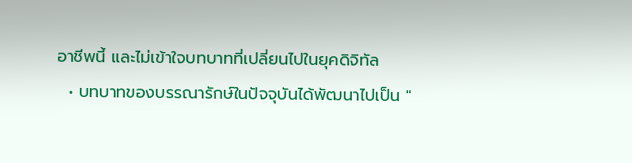อาชีพนี้ และไม่เข้าใจบทบาทที่เปลี่ยนไปในยุคดิจิทัล
  • บทบาทของบรรณารักษ์ในปัจจุบันได้พัฒนาไปเป็น "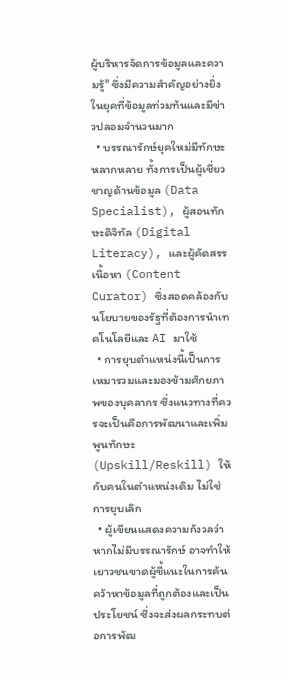ผู้บริหารจัดการข้อมูลและความรู้" ซึ่งมีความสำคัญอย่างยิ่งในยุคที่ข้อมูลท่วมท้นและมีข่าวปลอมจำนวนมาก
  • บรรณารักษ์ยุคใหม่มีทักษะหลากหลาย ทั้งการเป็นผู้เชี่ยวชาญด้านข้อมูล (Data Specialist), ผู้สอนทักษะดิจิทัล (Digital Literacy), และผู้คัดสรรเนื้อหา (Content Curator) ซึ่งสอดคล้องกับนโยบายของรัฐที่ต้องการนำเทคโนโลยีและ AI มาใช้
  • การยุบตำแหน่งนี้เป็นการเหมารวมและมองข้ามศักยภาพของบุคลากร ซึ่งแนวทางที่ควรจะเป็นคือการพัฒนาและเพิ่มพูนทักษะ (Upskill/Reskill) ให้กับคนในตำแหน่งเดิม ไม่ใช่การยุบเลิก
  • ผู้เขียนแสดงความกังวลว่าหากไม่มีบรรณารักษ์ อาจทำให้เยาวชนขาดผู้ชี้แนะในการค้นคว้าหาข้อมูลที่ถูกต้องและเป็นประโยชน์ ซึ่งจะส่งผลกระทบต่อการพัฒ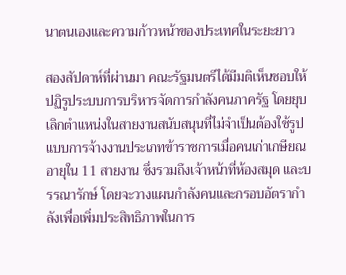นาตนเองและความก้าวหน้าของประเทศในระยะยาว

สองสัปดาห์ที่ผ่านมา คณะรัฐมนตรีได้มีมติเห็นชอบให้ปฏิรูประบบการบริหารจัดการกำลังคนภาครัฐ โดยยุบเลิกตำแหน่งในสายงานสนับสนุนที่ไม่จำเป็นต้องใช้รูปแบบการจ้างงานประเภทข้าราชการเมื่อคนเก่าเกษียณอายุใน 11 สายงาน ซึ่งรวมถึงเจ้าหน้าที่ห้องสมุด และบรรณารักษ์ โดยจะวางแผนกำลังคนและกรอบอัตรากำลังเพื่อเพิ่มประสิทธิภาพในการ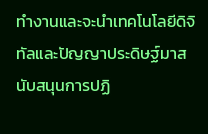ทำงานและจะนำเทคโนโลยีดิจิทัลและปัญญาประดิษฐ์มาสนับสนุนการปฏิ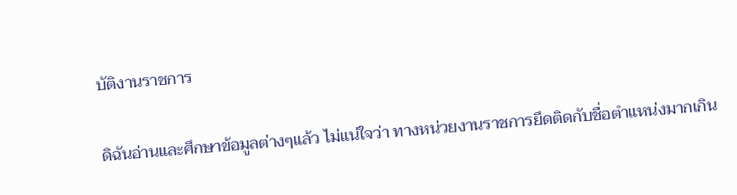บัติงานราชการ

ดิฉันอ่านและศึกษาข้อมูลต่างๆแล้ว ไม่แน่ใจว่า ทางหน่วยงานราชการยึดติดกับชื่อตำแหน่งมากเกิน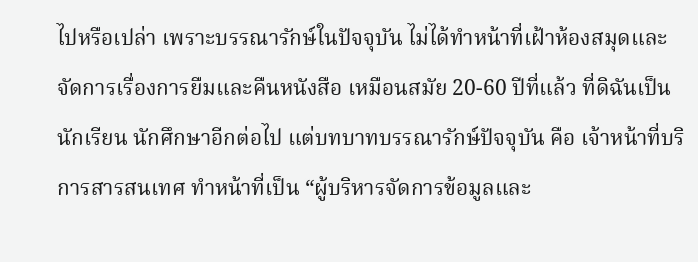ไปหรือเปล่า เพราะบรรณารักษ์ในปัจจุบัน ไม่ได้ทำหน้าที่เฝ้าห้องสมุดและจัดการเรื่องการยืมและคืนหนังสือ เหมือนสมัย 20-60 ปีที่แล้ว ที่ดิฉันเป็นนักเรียน นักศึกษาอีกต่อไป แต่บทบาทบรรณารักษ์ปัจจุบัน คือ เจ้าหน้าที่บริการสารสนเทศ ทำหน้าที่เป็น “ผู้บริหารจัดการข้อมูลและ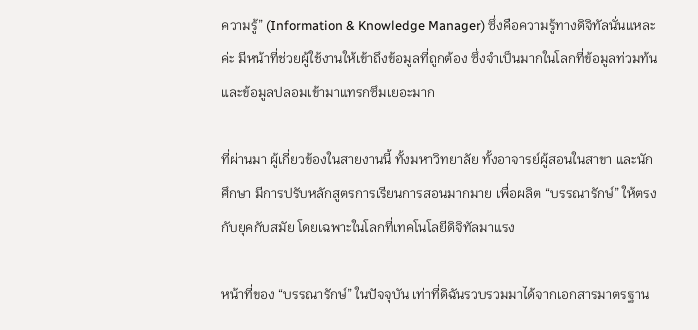ความรู้” (Information & Knowledge Manager) ซึ่งคือความรู้ทางดิจิทัลนั่นแหละค่ะ มีหน้าที่ช่วยผู้ใช้งานให้เข้าถึงข้อมูลที่ถูกต้อง ซึ่งจำเป็นมากในโลกที่ข้อมูลท่วมท้น และข้อมูลปลอมเข้ามาแทรกซึมเยอะมาก

ที่ผ่านมา ผู้เกี่ยวข้องในสายงานนี้ ทั้งมหาวิทยาลัย ทั้งอาจารย์ผู้สอนในสาขา และนักศึกษา มีการปรับหลักสูตรการเรียนการสอนมากมาย เพื่อผลิต “บรรณารักษ์” ให้ตรงกับยุคกับสมัย โดยเฉพาะในโลกที่เทคโนโลยีดิจิทัลมาแรง

หน้าที่ของ “บรรณารักษ์” ในปัจจุบัน เท่าที่ดิฉันรวบรวมมาได้จากเอกสารมาตรฐาน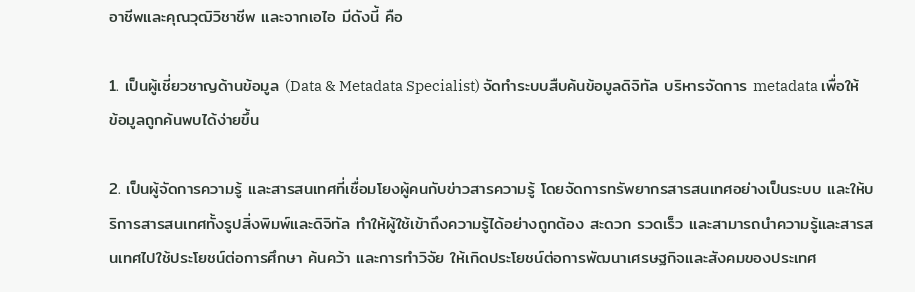อาชีพและคุณวุฒิวิชาชีพ และจากเอไอ มีดังนี้ คือ

1. เป็นผู้เชี่ยวชาญด้านข้อมูล (Data & Metadata Specialist) จัดทำระบบสืบค้นข้อมูลดิจิทัล บริหารจัดการ metadata เพื่อให้ข้อมูลถูกค้นพบได้ง่ายขึ้น

2. เป็นผู้จัดการความรู้ และสารสนเทศที่เชื่อมโยงผู้คนกับข่าวสารความรู้ โดยจัดการทรัพยากรสารสนเทศอย่างเป็นระบบ และให้บริการสารสนเทศทั้งรูปสิ่งพิมพ์และดิจิทัล ทำให้ผู้ใช้เข้าถึงความรู้ได้อย่างถูกต้อง สะดวก รวดเร็ว และสามารถนำความรู้และสารสนเทศไปใช้ประโยชน์ต่อการศึกษา ค้นคว้า และการทำวิจัย ให้เกิดประโยชน์ต่อการพัฒนาเศรษฐกิจและสังคมของประเทศ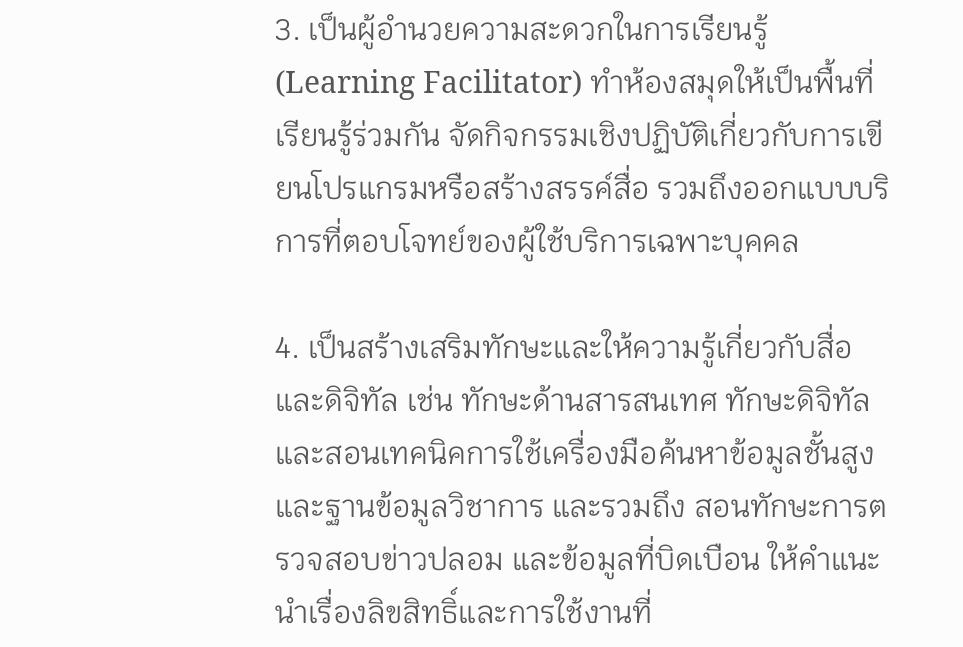3. เป็นผู้อำนวยความสะดวกในการเรียนรู้ (Learning Facilitator) ทำห้องสมุดให้เป็นพื้นที่เรียนรู้ร่วมกัน จัดกิจกรรมเชิงปฏิบัติเกี่ยวกับการเขียนโปรแกรมหรือสร้างสรรค์สื่อ รวมถึงออกแบบบริการที่ตอบโจทย์ของผู้ใช้บริการเฉพาะบุคคล

4. เป็นสร้างเสริมทักษะและให้ความรู้เกี่ยวกับสื่อและดิจิทัล เช่น ทักษะด้านสารสนเทศ ทักษะดิจิทัล และสอนเทคนิคการใช้เครื่องมือค้นหาข้อมูลชั้นสูงและฐานข้อมูลวิชาการ และรวมถึง สอนทักษะการตรวจสอบข่าวปลอม และข้อมูลที่บิดเบือน ให้คำแนะนำเรื่องลิขสิทธิ์และการใช้งานที่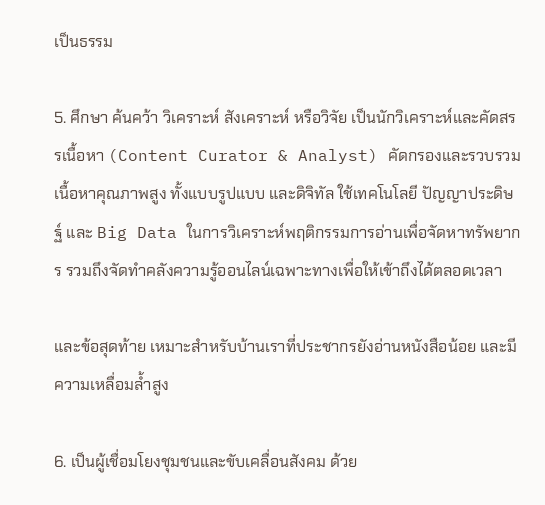เป็นธรรม

5. ศึกษา ค้นคว้า วิเคราะห์ สังเคราะห์ หรือวิจัย เป็นนักวิเคราะห์และคัดสรรเนื้อหา (Content Curator & Analyst) คัดกรองและรวบรวมเนื้อหาคุณภาพสูง ทั้งแบบรูปแบบ และดิจิทัล ใช้เทคโนโลยี ปัญญาประดิษฐ์ และ Big Data ในการวิเคราะห์พฤติกรรมการอ่านเพื่อจัดหาทรัพยากร รวมถึงจัดทำคลังความรู้ออนไลน์เฉพาะทางเพื่อให้เข้าถึงได้ตลอดเวลา

และข้อสุดท้าย เหมาะสำหรับบ้านเราที่ประชากรยังอ่านหนังสือน้อย และมีความเหลื่อมล้ำสูง

6. เป็นผู้เชื่อมโยงชุมชนและขับเคลื่อนสังคม ด้วย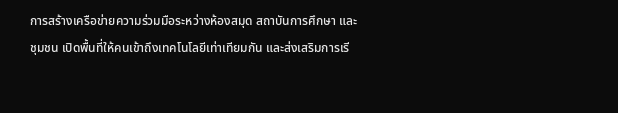การสร้างเครือข่ายความร่วมมือระหว่างห้องสมุด สถาบันการศึกษา และชุมชน เปิดพื้นที่ให้คนเข้าถึงเทคโนโลยีเท่าเทียมกัน และส่งเสริมการเรี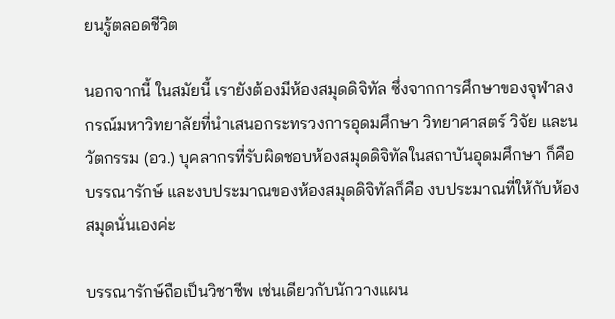ยนรู้ตลอดชีวิต

นอกจากนี้ ในสมัยนี้ เรายังต้องมีห้องสมุดดิจิทัล ซึ่งจากการศึกษาของจุฬาลงกรณ์มหาวิทยาลัยที่นำเสนอกระทรวงการอุดมศึกษา วิทยาศาสตร์ วิจัย และนวัตกรรม (อว.) บุคลากรที่รับผิดชอบห้องสมุดดิจิทัลในสถาบันอุดมศึกษา ก็คือบรรณารักษ์ และงบประมาณของห้องสมุดดิจิทัลก็คือ งบประมาณที่ให้กับห้องสมุดนั่นเองค่ะ

บรรณารักษ์ถือเป็นวิชาชีพ เช่นเดียวกับนักวางแผน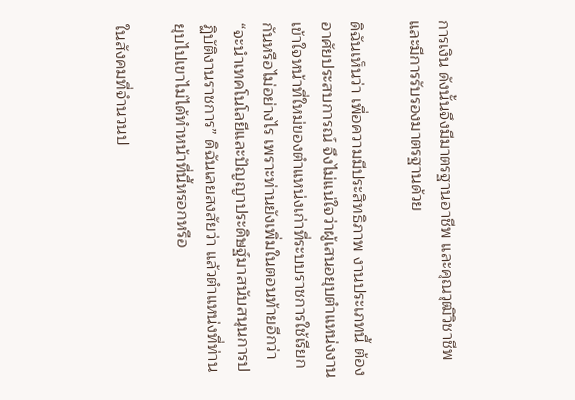การเงิน ดังนั้นจึงมีมาตรฐานอาชีพ และคุณวุฒิวิชาชีพ และมีการรับรองมาตรฐานด้วย

ดิฉันเห็นว่า เพื่อความมีประสิทธิภาพ งานประเภทนี้ ต้องอาศัยประสบการณ์ จึงไม่แน่ใจว่าผู้เสนอยุบตำแหน่งงาน เข้าใจหน้าที่ใหม่ของตำแหน่งเก่าที่ระบบราชการใช้เรียกกันหรือไม่อย่างไร เพราะท่านยังเพิ่มในตอนท้ายอีกว่า “จะนำเทคโนโลยีและปัญญาประดิษฐ์มาสนับสนุนการปฏิบัติงานราชการ” ดิฉันเลยสงสัยว่า แล้วตำแหน่งที่ท่านยุบไปเขาไม่ได้ทำหน้าที่นี้หรอกหรือ

ในสังคมที่จำนวนป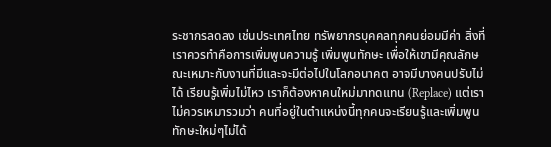ระชากรลดลง เช่นประเทศไทย ทรัพยากรบุคคลทุกคนย่อมมีค่า สิ่งที่เราควรทำคือการเพิ่มพูนความรู้ เพิ่มพูนทักษะ เพื่อให้เขามีคุณลักษณะเหมาะกับงานที่มีและจะมีต่อไปในโลกอนาคต อาจมีบางคนปรับไม่ได้ เรียนรู้เพิ่มไม่ไหว เราก็ต้องหาคนใหม่มาทดแทน (Replace) แต่เราไม่ควรเหมารวมว่า คนที่อยู่ในตำแหน่งนี้ทุกคนจะเรียนรู้และเพิ่มพูนทักษะใหม่ๆไม่ได้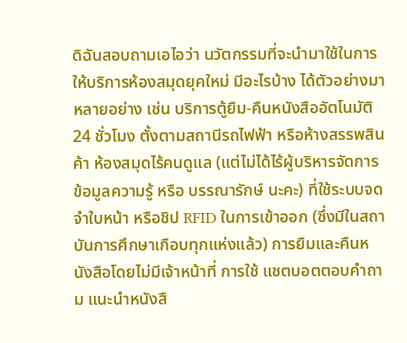ดิฉันสอบถามเอไอว่า นวัตกรรมที่จะนำมาใช้ในการให้บริการห้องสมุดยุคใหม่ มีอะไรบ้าง ได้ตัวอย่างมาหลายอย่าง เช่น บริการตู้ยืม-คืนหนังสืออัตโนมัติ 24 ชั่วโมง ตั้งตามสถานีรถไฟฟ้า หรือห้างสรรพสินค้า ห้องสมุดไร้คนดูแล (แต่ไม่ได้ไร้ผู้บริหารจัดการข้อมูลความรู้ หรือ บรรณารักษ์ นะคะ) ที่ใช้ระบบจดจำใบหน้า หรือชิป RFID ในการเข้าออก (ซึ่งมีในสถาบันการศึกษาเกือบทุกแห่งแล้ว) การยืมและคืนหนังสือโดยไม่มีเจ้าหน้าที่ การใช้ แชตบอตตอบคำถาม แนะนำหนังสื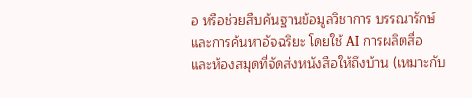อ หรือช่วยสืบค้นฐานข้อมูลวิชาการ บรรณารักษ์และการค้นหาอัจฉริยะ โดยใช้ AI การผลิตสื่อ และห้องสมุดที่จัดส่งหนังสือให้ถึงบ้าน (เหมาะกับ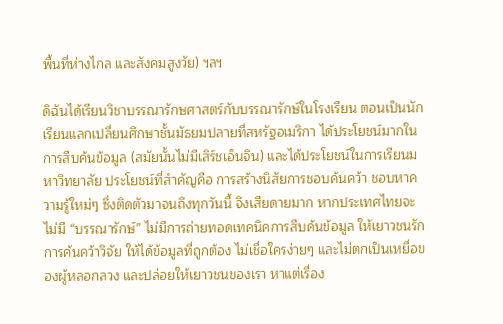พื้นที่ห่างไกล และสังคมสูงวัย) ฯลฯ

ดิฉันได้เรียนวิชาบรรณารักษศาสตร์กับบรรณารักษ์ในโรงเรียน ตอนเป็นนักเรียนแลกเปลี่ยนศึกษาชั้นมัธยมปลายที่สหรัฐอเมริกา ได้ประโยชน์มากในการสืบค้นข้อมูล (สมัยนั้นไม่มีเสิร์ชเอ็นจิน) และได้ประโยชน์ในการเรียนมหาวิทยาลัย ประโยชน์ที่สำคัญคือ การสร้างนิสัยการชอบค้นคว้า ชอบหาความรู้ใหม่ๆ ซึ่งติดตัวมาจนถึงทุกวันนี้ จึงเสียดายมาก หากประเทศไทยจะไม่มี “บรรณารักษ์” ไม่มีการถ่ายทอดเทคนิคการสืบค้นข้อมูล ให้เยาวชนรักการค้นคว้าวิจัย ให้ได้ข้อมูลที่ถูกต้อง ไม่เชื่อใครง่ายๆ และไม่ตกเป็นเหยื่อของผู้หลอกลวง และปล่อยให้เยาวชนของเรา หาแต่เรื่อง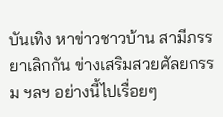บันเทิง หาข่าวชาวบ้าน สามีภรรยาเลิกกัน ข่างเสริมสวยศัลยกรรม ฯลฯ อย่างนี้ไปเรื่อยๆ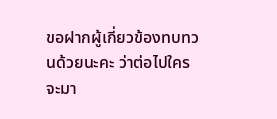ขอฝากผู้เกี่ยวข้องทบทวนด้วยนะคะ ว่าต่อไปใครจะมา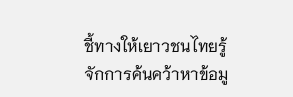ชี้ทางให้เยาวชนไทยรู้จักการค้นคว้าหาข้อมู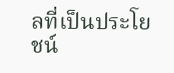ลที่เป็นประโยชน์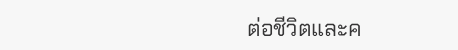ต่อชีวิตและค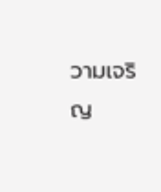วามเจริญ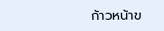ก้าวหน้าข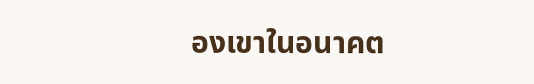องเขาในอนาคต